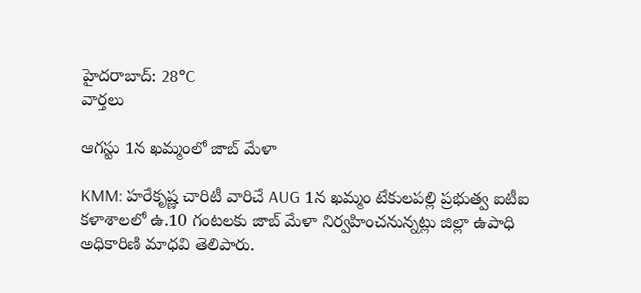హైదరాబాద్: 28°C
వార్తలు

ఆగస్టు 1న ఖమ్మంలో జాబ్ మేళా

KMM: హరేకృష్ణ చారిటీ వారిచే AUG 1న ఖమ్మం టేకులపల్లి ప్రభుత్వ ఐటీఐ కళాశాలలో ఉ.10 గంటలకు జాబ్ మేళా నిర్వహించనున్నట్లు జిల్లా ఉపాధి అధికారిణి మాధవి తెలిపారు.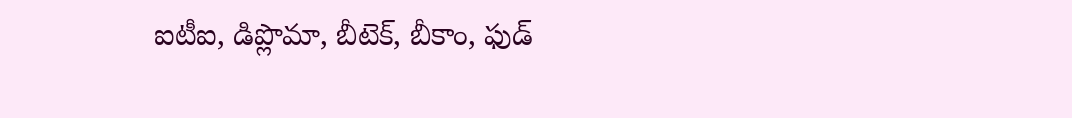ఐటీఐ, డిప్లొమా, బీటెక్, బీకాం, ఫుడ్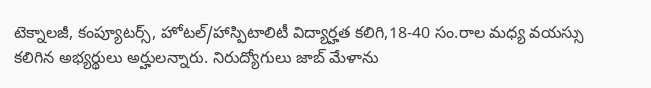టెక్నాలజీ, కంప్యూటర్స్, హోటల్/హాస్పిటాలిటీ విద్యార్హత కలిగి,18-40 సం.రాల మధ్య వయస్సు కలిగిన అభ్యర్థులు అర్హులన్నారు. నిరుద్యోగులు జాబ్ మేళాను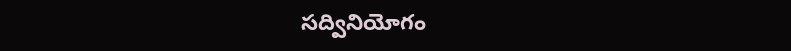సద్వినియోగం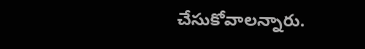చేసుకోవాలన్నారు.